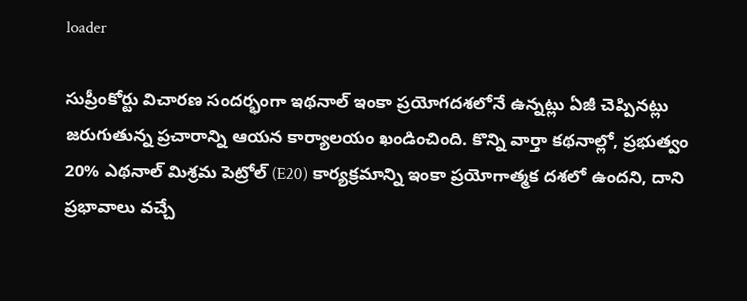loader

సుప్రీంకోర్టు విచారణ సందర్భంగా ఇథనాల్ ఇంకా ప్రయోగదశలోనే ఉన్నట్లు ఏజీ చెప్పినట్లు జరుగుతున్న ప్రచారాన్ని ఆయన కార్యాలయం ఖండించింది. కొన్ని వార్తా కథనాల్లో, ప్రభుత్వం 20% ఎథనాల్ మిశ్రమ పెట్రోల్ (E20) కార్యక్రమాన్ని ఇంకా ప్రయోగాత్మక దశలో ఉందని, దాని ప్రభావాలు వచ్చే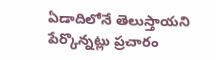ఏడాదిలోనే తెలుస్తాయని పేర్కొన్నట్లు ప్రచారం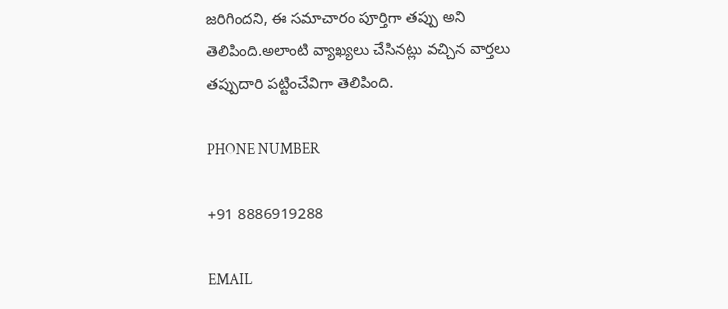జరిగిందని, ఈ సమాచారం పూర్తిగా తప్పు అని తెలిపింది.అలాంటి వ్యాఖ్యలు చేసినట్లు వచ్చిన వార్తలు తప్పుదారి పట్టించేవిగా తెలిపింది.

PHONE NUMBER

+91 8886919288

EMAIL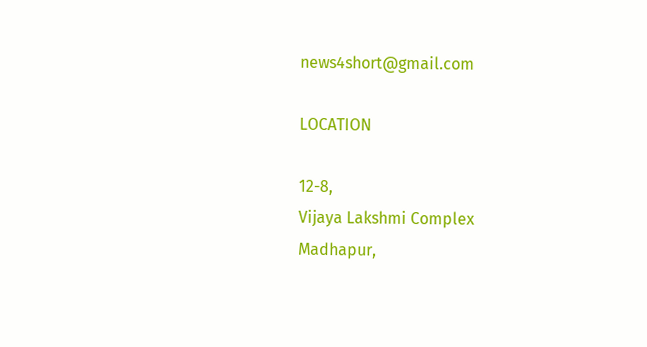news4short@gmail.com

LOCATION

12-8,
Vijaya Lakshmi Complex
Madhapur,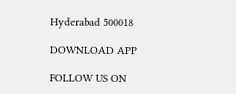Hyderabad 500018

DOWNLOAD APP

FOLLOW US ON